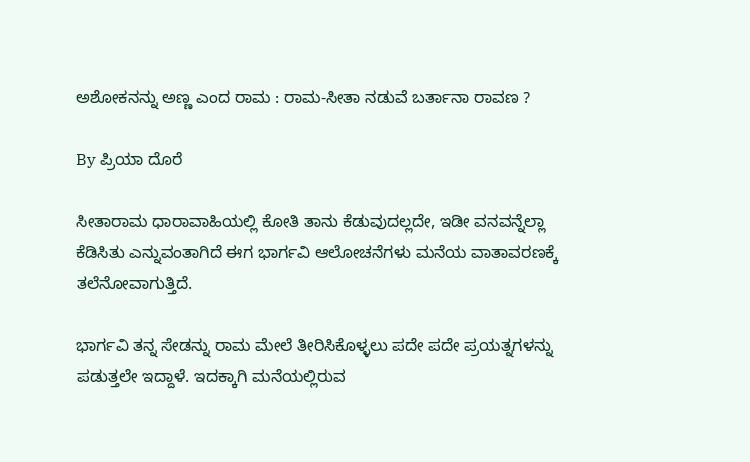ಅಶೋಕನನ್ನು ಅಣ್ಣ ಎಂದ ರಾಮ : ರಾಮ-ಸೀತಾ ನಡುವೆ ಬರ್ತಾನಾ ರಾವಣ ?

By ಪ್ರಿಯಾ ದೊರೆ

ಸೀತಾರಾಮ ಧಾರಾವಾಹಿಯಲ್ಲಿ ಕೋತಿ ತಾನು ಕೆಡುವುದಲ್ಲದೇ, ಇಡೀ ವನವನ್ನೆಲ್ಲಾ ಕೆಡಿಸಿತು ಎನ್ನುವಂತಾಗಿದೆ ಈಗ ಭಾರ್ಗವಿ ಆಲೋಚನೆಗಳು ಮನೆಯ ವಾತಾವರಣಕ್ಕೆ ತಲೆನೋವಾಗುತ್ತಿದೆ.

ಭಾರ್ಗವಿ ತನ್ನ ಸೇಡನ್ನು ರಾಮ ಮೇಲೆ ತೀರಿಸಿಕೊಳ್ಳಲು ಪದೇ ಪದೇ ಪ್ರಯತ್ನಗಳನ್ನು ಪಡುತ್ತಲೇ ಇದ್ದಾಳೆ. ಇದಕ್ಕಾಗಿ ಮನೆಯಲ್ಲಿರುವ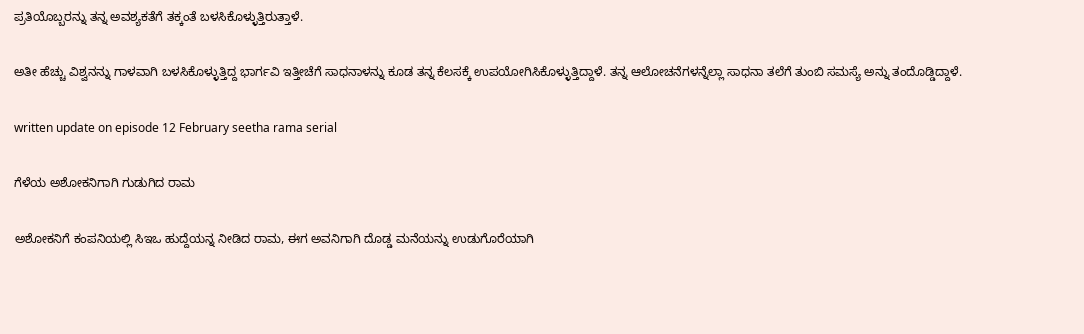ಪ್ರತಿಯೊಬ್ಬರನ್ನು ತನ್ನ ಅವಶ್ಯಕತೆಗೆ ತಕ್ಕಂತೆ ಬಳಸಿಕೊಳ್ಳುತ್ತಿರುತ್ತಾಳೆ.

ಅತೀ ಹೆಚ್ಚು ವಿಶ್ವನನ್ನು ಗಾಳವಾಗಿ ಬಳಸಿಕೊಳ್ಳುತ್ತಿದ್ದ ಭಾರ್ಗವಿ ಇತ್ತೀಚೆಗೆ ಸಾಧನಾಳನ್ನು ಕೂಡ ತನ್ನ ಕೆಲಸಕ್ಕೆ ಉಪಯೋಗಿಸಿಕೊಳ್ಳುತ್ತಿದ್ದಾಳೆ. ತನ್ನ ಆಲೋಚನೆಗಳನ್ನೆಲ್ಲಾ ಸಾಧನಾ ತಲೆಗೆ ತುಂಬಿ ಸಮಸ್ಯೆ ಅನ್ನು ತಂದೊಡ್ಡಿದ್ದಾಳೆ.

written update on episode 12 February seetha rama serial

ಗೆಳೆಯ ಅಶೋಕನಿಗಾಗಿ ಗುಡುಗಿದ ರಾಮ

ಅಶೋಕನಿಗೆ ಕಂಪನಿಯಲ್ಲಿ ಸಿಇಒ ಹುದ್ದೆಯನ್ನ ನೀಡಿದ ರಾಮ, ಈಗ ಅವನಿಗಾಗಿ ದೊಡ್ಡ ಮನೆಯನ್ನು ಉಡುಗೊರೆಯಾಗಿ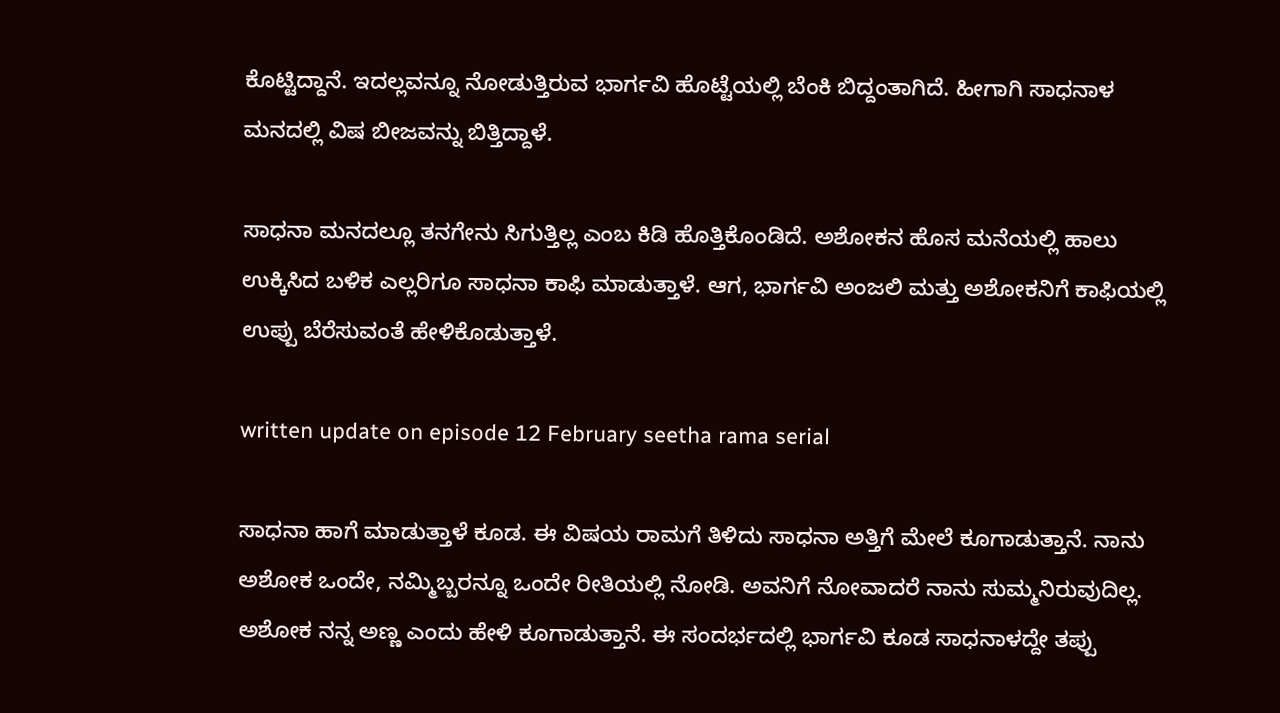ಕೊಟ್ಟಿದ್ದಾನೆ. ಇದಲ್ಲವನ್ನೂ ನೋಡುತ್ತಿರುವ ಭಾರ್ಗವಿ ಹೊಟ್ಟೆಯಲ್ಲಿ ಬೆಂಕಿ ಬಿದ್ದಂತಾಗಿದೆ. ಹೀಗಾಗಿ ಸಾಧನಾಳ ಮನದಲ್ಲಿ ವಿಷ ಬೀಜವನ್ನು ಬಿತ್ತಿದ್ದಾಳೆ.

ಸಾಧನಾ ಮನದಲ್ಲೂ ತನಗೇನು ಸಿಗುತ್ತಿಲ್ಲ ಎಂಬ ಕಿಡಿ ಹೊತ್ತಿಕೊಂಡಿದೆ. ಅಶೋಕನ ಹೊಸ ಮನೆಯಲ್ಲಿ ಹಾಲು ಉಕ್ಕಿಸಿದ ಬಳಿಕ ಎಲ್ಲರಿಗೂ ಸಾಧನಾ ಕಾಫಿ ಮಾಡುತ್ತಾಳೆ. ಆಗ, ಭಾರ್ಗವಿ ಅಂಜಲಿ ಮತ್ತು ಅಶೋಕನಿಗೆ ಕಾಫಿಯಲ್ಲಿ ಉಪ್ಪು ಬೆರೆಸುವಂತೆ ಹೇಳಿಕೊಡುತ್ತಾಳೆ.

written update on episode 12 February seetha rama serial

ಸಾಧನಾ ಹಾಗೆ ಮಾಡುತ್ತಾಳೆ ಕೂಡ. ಈ ವಿಷಯ ರಾಮಗೆ ತಿಳಿದು ಸಾಧನಾ ಅತ್ತಿಗೆ ಮೇಲೆ ಕೂಗಾಡುತ್ತಾನೆ. ನಾನು ಅಶೋಕ ಒಂದೇ, ನಮ್ಮಿಬ್ಬರನ್ನೂ ಒಂದೇ ರೀತಿಯಲ್ಲಿ ನೋಡಿ. ಅವನಿಗೆ ನೋವಾದರೆ ನಾನು ಸುಮ್ಮನಿರುವುದಿಲ್ಲ. ಅಶೋಕ ನನ್ನ ಅಣ್ಣ ಎಂದು ಹೇಳಿ ಕೂಗಾಡುತ್ತಾನೆ. ಈ ಸಂದರ್ಭದಲ್ಲಿ ಭಾರ್ಗವಿ ಕೂಡ ಸಾಧನಾಳದ್ದೇ ತಪ್ಪು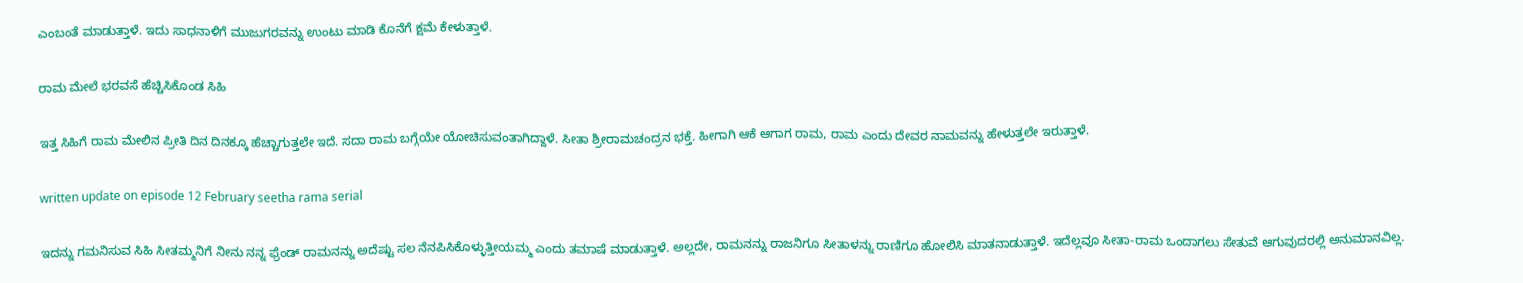ಎಂಬಂತೆ ಮಾಡುತ್ತಾಳೆ. ಇದು ಸಾಧನಾಳಿಗೆ ಮುಜುಗರವನ್ನು ಉಂಟು ಮಾಡಿ ಕೊನೆಗೆ ಕ್ಷಮೆ ಕೇಳುತ್ತಾಳೆ.

ರಾಮ ಮೇಲೆ ಭರವಸೆ ಹೆಚ್ಚಿಸಿಕೊಂಡ ಸಿಹಿ

ಇತ್ತ ಸಿಹಿಗೆ ರಾಮ ಮೇಲಿನ ಪ್ರೀತಿ ದಿನ ದಿನಕ್ಕೂ ಹೆಚ್ಚಾಗುತ್ತಲೇ ಇದೆ. ಸದಾ ರಾಮ ಬಗ್ಗೆಯೇ ಯೋಚಿಸುವಂತಾಗಿದ್ದಾಳೆ. ಸೀತಾ ಶ್ರೀರಾಮಚಂದ್ರನ ಭಕ್ತೆ. ಹೀಗಾಗಿ ಆಕೆ ಆಗಾಗ ರಾಮ, ರಾಮ ಎಂದು ದೇವರ ನಾಮವನ್ನು ಹೇಳುತ್ತಲೇ ಇರುತ್ತಾಳೆ.

written update on episode 12 February seetha rama serial

ಇದನ್ನು ಗಮನಿಸುವ ಸಿಹಿ ಸೀತಮ್ಮನಿಗೆ ನೀನು ನನ್ನ ಫ್ರೆಂಡ್ ರಾಮನನ್ನು ಅದೆಷ್ಟು ಸಲ ನೆನಪಿಸಿಕೊಳ್ಳುತ್ತೀಯಮ್ಮ ಎಂದು ತಮಾಷೆ ಮಾಡುತ್ತಾಳೆ. ಅಲ್ಲದೇ, ರಾಮನನ್ನು ರಾಜನಿಗೂ ಸೀತಾಳನ್ನು ರಾಣಿಗೂ ಹೋಲಿಸಿ ಮಾತನಾಡುತ್ತಾಳೆ. ಇದೆಲ್ಲವೂ ಸೀತಾ-ರಾಮ ಒಂದಾಗಲು ಸೇತುವೆ ಆಗುವುದರಲ್ಲಿ ಅನುಮಾನವಿಲ್ಲ.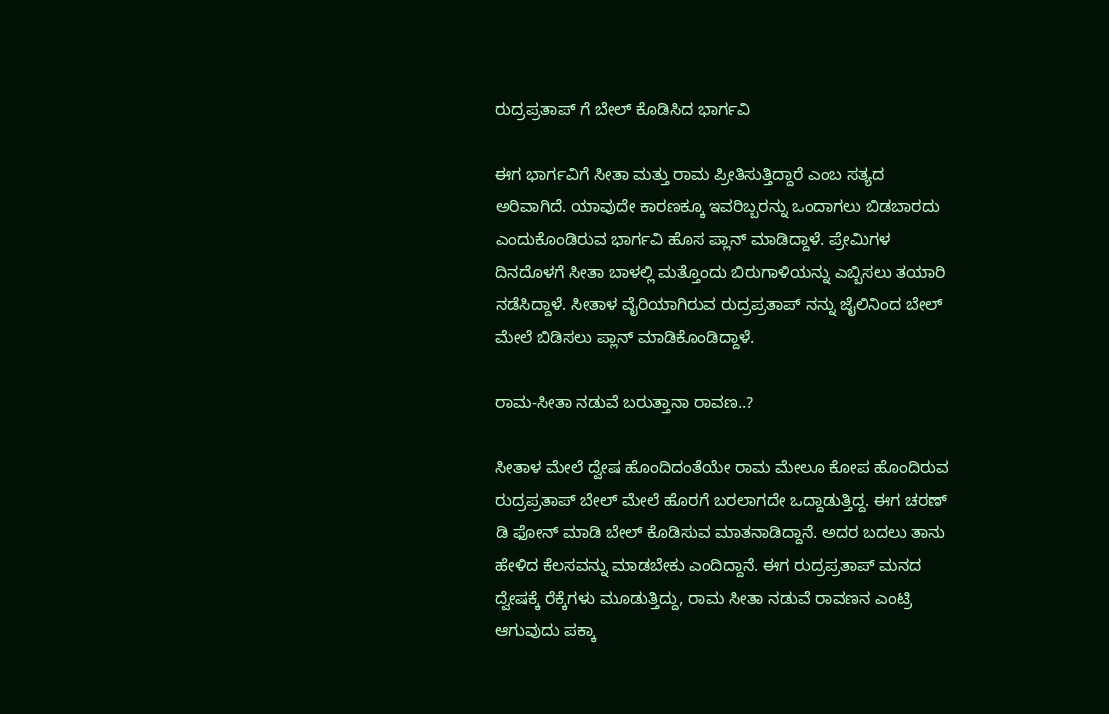ರುದ್ರಪ್ರತಾಪ್ ಗೆ ಬೇಲ್ ಕೊಡಿಸಿದ ಭಾರ್ಗವಿ

ಈಗ ಭಾರ್ಗವಿಗೆ ಸೀತಾ ಮತ್ತು ರಾಮ ಪ್ರೀತಿಸುತ್ತಿದ್ದಾರೆ ಎಂಬ ಸತ್ಯದ ಅರಿವಾಗಿದೆ. ಯಾವುದೇ ಕಾರಣಕ್ಕೂ ಇವರಿಬ್ಬರನ್ನು ಒಂದಾಗಲು ಬಿಡಬಾರದು ಎಂದುಕೊಂಡಿರುವ ಭಾರ್ಗವಿ ಹೊಸ ಪ್ಲಾನ್ ಮಾಡಿದ್ದಾಳೆ. ಪ್ರೇಮಿಗಳ ದಿನದೊಳಗೆ ಸೀತಾ ಬಾಳಲ್ಲಿ ಮತ್ತೊಂದು ಬಿರುಗಾಳಿಯನ್ನು ಎಬ್ಬಿಸಲು ತಯಾರಿ ನಡೆಸಿದ್ದಾಳೆ. ಸೀತಾಳ ವೈರಿಯಾಗಿರುವ ರುದ್ರಪ್ರತಾಪ್ ನನ್ನು ಜೈಲಿನಿಂದ ಬೇಲ್ ಮೇಲೆ ಬಿಡಿಸಲು ಪ್ಲಾನ್ ಮಾಡಿಕೊಂಡಿದ್ದಾಳೆ.

ರಾಮ-ಸೀತಾ ನಡುವೆ ಬರುತ್ತಾನಾ ರಾವಣ..?

ಸೀತಾಳ ಮೇಲೆ ದ್ವೇಷ ಹೊಂದಿದಂತೆಯೇ ರಾಮ ಮೇಲೂ ಕೋಪ ಹೊಂದಿರುವ ರುದ್ರಪ್ರತಾಪ್ ಬೇಲ್ ಮೇಲೆ ಹೊರಗೆ ಬರಲಾಗದೇ ಒದ್ದಾಡುತ್ತಿದ್ದ. ಈಗ ಚರಣ್ ಡಿ ಫೋನ್ ಮಾಡಿ ಬೇಲ್ ಕೊಡಿಸುವ ಮಾತನಾಡಿದ್ದಾನೆ. ಅದರ ಬದಲು ತಾನು ಹೇಳಿದ ಕೆಲಸವನ್ನು ಮಾಡಬೇಕು ಎಂದಿದ್ದಾನೆ. ಈಗ ರುದ್ರಪ್ರತಾಪ್ ಮನದ ದ್ವೇಷಕ್ಕೆ ರೆಕ್ಕೆಗಳು ಮೂಡುತ್ತಿದ್ದು, ರಾಮ ಸೀತಾ ನಡುವೆ ರಾವಣನ ಎಂಟ್ರಿ ಆಗುವುದು ಪಕ್ಕಾ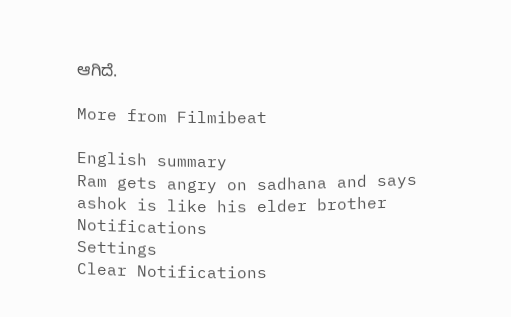ಆಗಿದೆ.

More from Filmibeat

English summary
Ram gets angry on sadhana and says ashok is like his elder brother
Notifications
Settings
Clear Notifications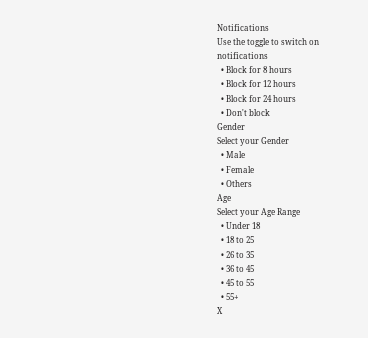Notifications
Use the toggle to switch on notifications
  • Block for 8 hours
  • Block for 12 hours
  • Block for 24 hours
  • Don't block
Gender
Select your Gender
  • Male
  • Female
  • Others
Age
Select your Age Range
  • Under 18
  • 18 to 25
  • 26 to 35
  • 36 to 45
  • 45 to 55
  • 55+
X